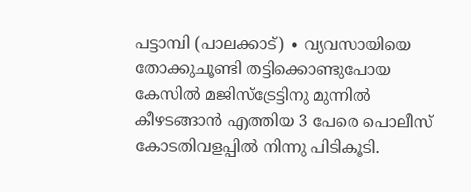പട്ടാമ്പി (പാലക്കാട്) ∙ വ്യവസായിയെ തോക്കുചൂണ്ടി തട്ടിക്കൊണ്ടുപോയ കേസിൽ മജിസ്ട്രേട്ടിനു മുന്നിൽ കീഴടങ്ങാൻ എത്തിയ 3 പേരെ പൊലീസ് കോടതിവളപ്പിൽ നിന്നു പിടികൂടി.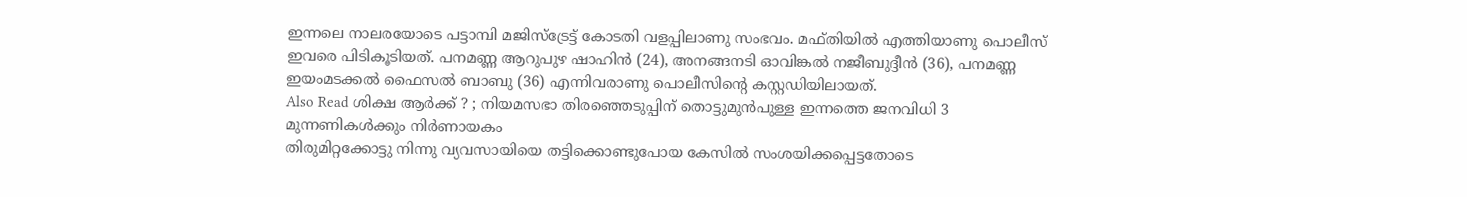ഇന്നലെ നാലരയോടെ പട്ടാമ്പി മജിസ്ട്രേട്ട് കോടതി വളപ്പിലാണു സംഭവം. മഫ്തിയിൽ എത്തിയാണു പൊലീസ് ഇവരെ പിടികൂടിയത്. പനമണ്ണ ആറുപുഴ ഷാഹിൻ (24), അനങ്ങനടി ഓവിങ്കൽ നജീബുദ്ദീൻ (36), പനമണ്ണ ഇയംമടക്കൽ ഫൈസൽ ബാബു (36) എന്നിവരാണു പൊലീസിന്റെ കസ്റ്റഡിയിലായത്.
Also Read ശിക്ഷ ആർക്ക് ? ; നിയമസഭാ തിരഞ്ഞെടുപ്പിന് തൊട്ടുമുൻപുള്ള ഇന്നത്തെ ജനവിധി 3 മുന്നണികൾക്കും നിർണായകം
തിരുമിറ്റക്കോട്ടു നിന്നു വ്യവസായിയെ തട്ടിക്കൊണ്ടുപോയ കേസിൽ സംശയിക്കപ്പെട്ടതോടെ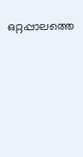ഒറ്റപ്പാലത്തെ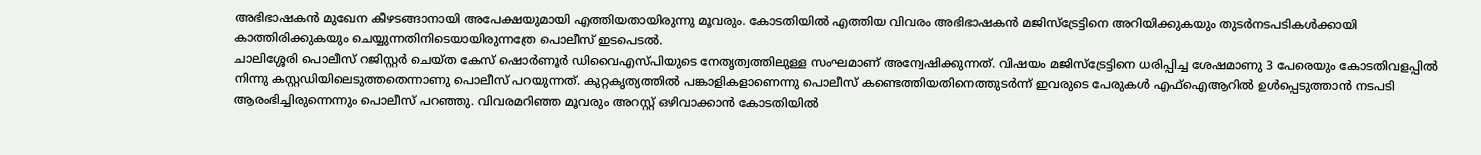അഭിഭാഷകൻ മുഖേന കീഴടങ്ങാനായി അപേക്ഷയുമായി എത്തിയതായിരുന്നു മൂവരും. കോടതിയിൽ എത്തിയ വിവരം അഭിഭാഷകൻ മജിസ്ട്രേട്ടിനെ അറിയിക്കുകയും തുടർനടപടികൾക്കായി കാത്തിരിക്കുകയും ചെയ്യുന്നതിനിടെയായിരുന്നത്രേ പൊലീസ് ഇടപെടൽ.
ചാലിശ്ശേരി പൊലീസ് റജിസ്റ്റർ ചെയ്ത കേസ് ഷൊർണൂർ ഡിവൈഎസ്പിയുടെ നേതൃത്വത്തിലുള്ള സംഘമാണ് അന്വേഷിക്കുന്നത്. വിഷയം മജിസ്ട്രേട്ടിനെ ധരിപ്പിച്ച ശേഷമാണു 3 പേരെയും കോടതിവളപ്പിൽ നിന്നു കസ്റ്റഡിയിലെടുത്തതെന്നാണു പൊലീസ് പറയുന്നത്. കുറ്റകൃത്യത്തിൽ പങ്കാളികളാണെന്നു പൊലീസ് കണ്ടെത്തിയതിനെത്തുടർന്ന് ഇവരുടെ പേരുകൾ എഫ്ഐആറിൽ ഉൾപ്പെടുത്താൻ നടപടി ആരംഭിച്ചിരുന്നെന്നും പൊലീസ് പറഞ്ഞു. വിവരമറിഞ്ഞ മൂവരും അറസ്റ്റ് ഒഴിവാക്കാൻ കോടതിയിൽ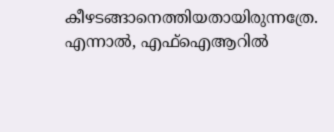കീഴടങ്ങാനെത്തിയതായിരുന്നത്രേ. എന്നാൽ, എഫ്ഐആറിൽ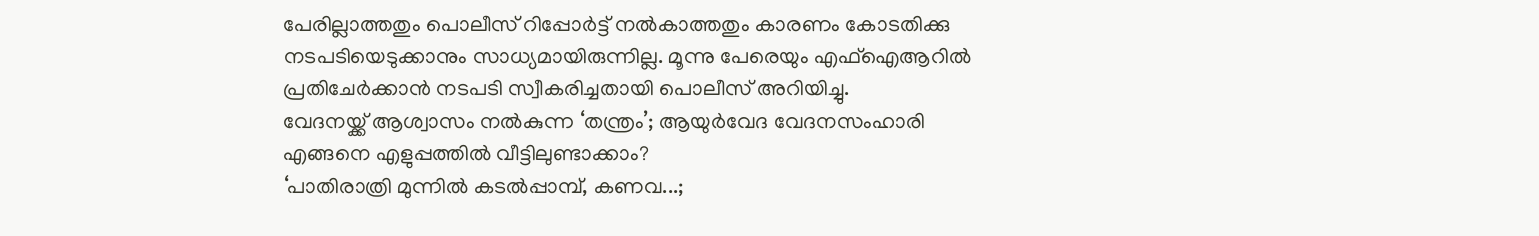പേരില്ലാത്തതും പൊലീസ് റിപ്പോർട്ട് നൽകാത്തതും കാരണം കോടതിക്കു നടപടിയെടുക്കാനും സാധ്യമായിരുന്നില്ല. മൂന്നു പേരെയും എഫ്ഐആറിൽ പ്രതിചേർക്കാൻ നടപടി സ്വീകരിച്ചതായി പൊലീസ് അറിയിച്ചു.
വേദനയ്ക്ക് ആശ്വാസം നൽകുന്ന ‘തന്ത്രം’; ആയുർവേദ വേദനസംഹാരി എങ്ങനെ എളുപ്പത്തിൽ വീട്ടിലുണ്ടാക്കാം?
‘പാതിരാത്രി മുന്നിൽ കടൽപ്പാമ്പ്, കണവ...;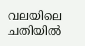വലയിലെ ചതിയിൽ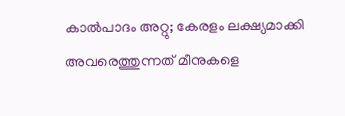കാൽപാദം അറ്റു; കേരളം ലക്ഷ്യമാക്കി അവരെത്തുന്നത് മീനുകളെ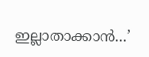ഇല്ലാതാക്കാൻ...’